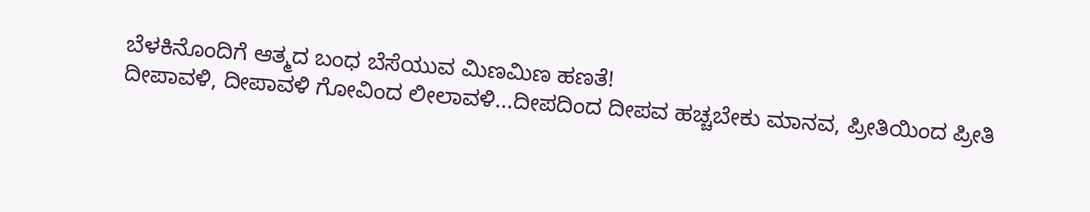ಬೆಳಕಿನೊಂದಿಗೆ ಆತ್ಮದ ಬಂಧ ಬೆಸೆಯುವ ಮಿಣಮಿಣ ಹಣತೆ!
ದೀಪಾವಳಿ, ದೀಪಾವಳಿ ಗೋವಿಂದ ಲೀಲಾವಳಿ...ದೀಪದಿಂದ ದೀಪವ ಹಚ್ಚಬೇಕು ಮಾನವ, ಪ್ರೀತಿಯಿಂದ ಪ್ರೀತಿ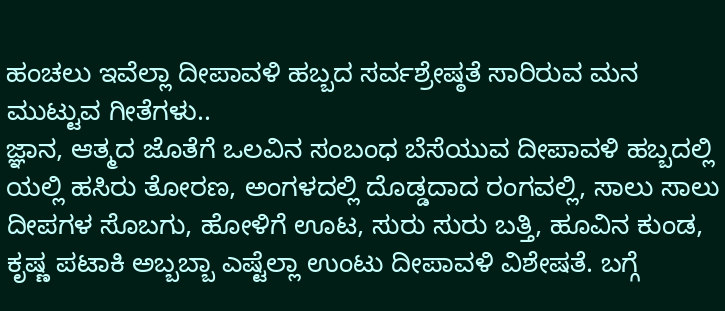ಹಂಚಲು ಇವೆಲ್ಲಾ ದೀಪಾವಳಿ ಹಬ್ಬದ ಸರ್ವಶ್ರೇಷ್ಠತೆ ಸಾರಿರುವ ಮನ ಮುಟ್ಟುವ ಗೀತೆಗಳು..
ಜ್ಞಾನ, ಆತ್ಮದ ಜೊತೆಗೆ ಒಲವಿನ ಸಂಬಂಧ ಬೆಸೆಯುವ ದೀಪಾವಳಿ ಹಬ್ಬದಲ್ಲಿ ಯಲ್ಲಿ ಹಸಿರು ತೋರಣ, ಅಂಗಳದಲ್ಲಿ ದೊಡ್ಡದಾದ ರಂಗವಲ್ಲಿ, ಸಾಲು ಸಾಲು ದೀಪಗಳ ಸೊಬಗು, ಹೋಳಿಗೆ ಊಟ, ಸುರು ಸುರು ಬತ್ತಿ, ಹೂವಿನ ಕುಂಡ, ಕೃಷ್ಣ ಪಟಾಕಿ ಅಬ್ಬಬ್ಬಾ ಎಷ್ಟೆಲ್ಲಾ ಉಂಟು ದೀಪಾವಳಿ ವಿಶೇಷತೆ. ಬಗ್ಗೆ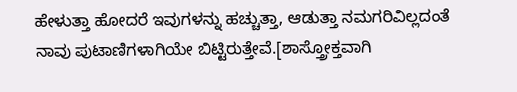ಹೇಳುತ್ತಾ ಹೋದರೆ ಇವುಗಳನ್ನು ಹಚ್ಚುತ್ತಾ, ಆಡುತ್ತಾ ನಮಗರಿವಿಲ್ಲದಂತೆ ನಾವು ಪುಟಾಣಿಗಳಾಗಿಯೇ ಬಿಟ್ಟಿರುತ್ತೇವೆ.[ಶಾಸ್ತ್ರೋಕ್ತವಾಗಿ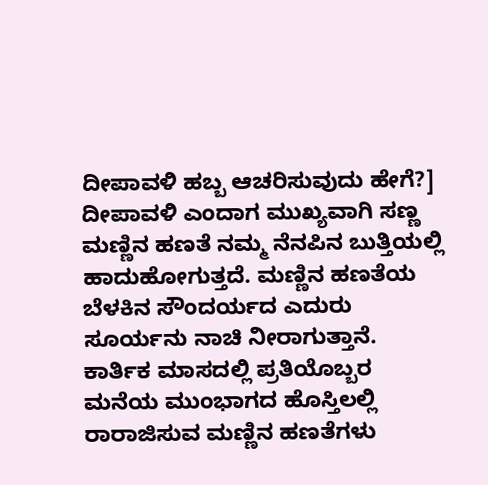ದೀಪಾವಳಿ ಹಬ್ಬ ಆಚರಿಸುವುದು ಹೇಗೆ?]
ದೀಪಾವಳಿ ಎಂದಾಗ ಮುಖ್ಯವಾಗಿ ಸಣ್ಣ ಮಣ್ಣಿನ ಹಣತೆ ನಮ್ಮ ನೆನಪಿನ ಬುತ್ತಿಯಲ್ಲಿ ಹಾದುಹೋಗುತ್ತದೆ. ಮಣ್ಣಿನ ಹಣತೆಯ ಬೆಳಕಿನ ಸೌಂದರ್ಯದ ಎದುರು ಸೂರ್ಯನು ನಾಚಿ ನೀರಾಗುತ್ತಾನೆ. ಕಾರ್ತಿಕ ಮಾಸದಲ್ಲಿ ಪ್ರತಿಯೊಬ್ಬರ ಮನೆಯ ಮುಂಭಾಗದ ಹೊಸ್ತಿಲಲ್ಲಿ ರಾರಾಜಿಸುವ ಮಣ್ಣಿನ ಹಣತೆಗಳು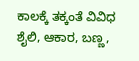ಕಾಲಕ್ಕೆ ತಕ್ಕಂತೆ ವಿವಿಧ ಶೈಲಿ, ಆಕಾರ, ಬಣ್ಣ,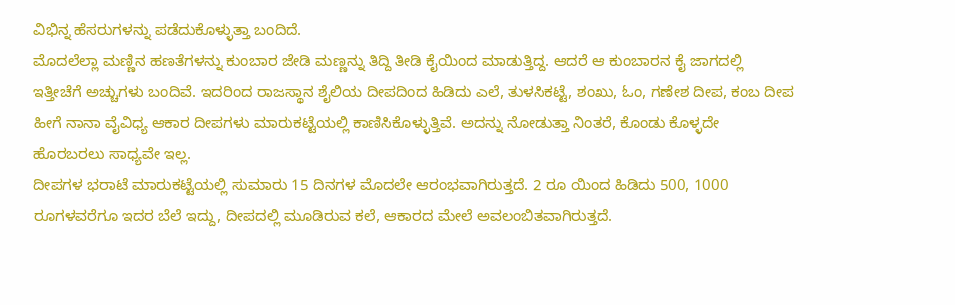ವಿಭಿನ್ನ ಹೆಸರುಗಳನ್ನು ಪಡೆದುಕೊಳ್ಳುತ್ತಾ ಬಂದಿದೆ.
ಮೊದಲೆಲ್ಲಾ ಮಣ್ಣಿನ ಹಣತೆಗಳನ್ನು ಕುಂಬಾರ ಜೇಡಿ ಮಣ್ಣನ್ನು ತಿದ್ದಿ ತೀಡಿ ಕೈಯಿಂದ ಮಾಡುತ್ತಿದ್ದ. ಆದರೆ ಆ ಕುಂಬಾರನ ಕೈ ಜಾಗದಲ್ಲಿ ಇತ್ತೀಚೆಗೆ ಅಚ್ಚುಗಳು ಬಂದಿವೆ. ಇದರಿಂದ ರಾಜಸ್ಥಾನ ಶೈಲಿಯ ದೀಪದಿಂದ ಹಿಡಿದು ಎಲೆ, ತುಳಸಿಕಟ್ಟೆ, ಶಂಖು, ಓಂ, ಗಣೇಶ ದೀಪ, ಕಂಬ ದೀಪ ಹೀಗೆ ನಾನಾ ವೈವಿಧ್ಯ ಆಕಾರ ದೀಪಗಳು ಮಾರುಕಟ್ಟೆಯಲ್ಲಿ ಕಾಣಿಸಿಕೊಳ್ಳುತ್ತಿವೆ. ಅದನ್ನು ನೋಡುತ್ತಾ ನಿಂತರೆ, ಕೊಂಡು ಕೊಳ್ಳದೇ ಹೊರಬರಲು ಸಾಧ್ಯವೇ ಇಲ್ಲ.
ದೀಪಗಳ ಭರಾಟೆ ಮಾರುಕಟ್ಟೆಯಲ್ಲಿ ಸುಮಾರು 15 ದಿನಗಳ ಮೊದಲೇ ಆರಂಭವಾಗಿರುತ್ತದೆ. 2 ರೂ ಯಿಂದ ಹಿಡಿದು 500, 1000 ರೂಗಳವರೆಗೂ ಇದರ ಬೆಲೆ ಇದ್ದು, ದೀಪದಲ್ಲಿ ಮೂಡಿರುವ ಕಲೆ, ಆಕಾರದ ಮೇಲೆ ಅವಲಂಬಿತವಾಗಿರುತ್ತದೆ.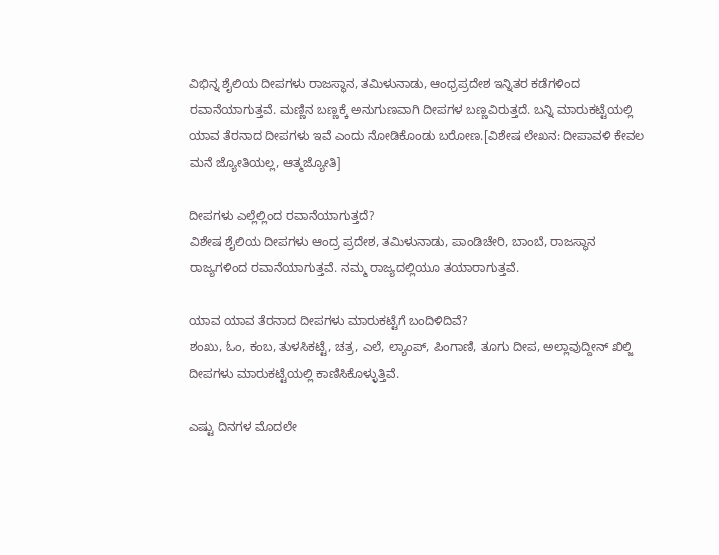ವಿಭಿನ್ನ ಶೈಲಿಯ ದೀಪಗಳು ರಾಜಸ್ಥಾನ, ತಮಿಳುನಾಡು, ಆಂಧ್ರಪ್ರದೇಶ ಇನ್ನಿತರ ಕಡೆಗಳಿಂದ ರವಾನೆಯಾಗುತ್ತವೆ. ಮಣ್ಣಿನ ಬಣ್ಣಕ್ಕೆ ಅನುಗುಣವಾಗಿ ದೀಪಗಳ ಬಣ್ಣವಿರುತ್ತದೆ. ಬನ್ನಿ ಮಾರುಕಟ್ಟೆಯಲ್ಲಿ ಯಾವ ತೆರನಾದ ದೀಪಗಳು ಇವೆ ಎಂದು ನೋಡಿಕೊಂಡು ಬರೋಣ.[ವಿಶೇಷ ಲೇಖನ: ದೀಪಾವಳಿ ಕೇವಲ ಮನೆ ಜ್ಯೋತಿಯಲ್ಲ, ಆತ್ಮಜ್ಯೋತಿ]

ದೀಪಗಳು ಎಲ್ಲೆಲ್ಲಿಂದ ರವಾನೆಯಾಗುತ್ತದೆ?
ವಿಶೇಷ ಶೈಲಿಯ ದೀಪಗಳು ಆಂದ್ರ ಪ್ರದೇಶ, ತಮಿಳುನಾಡು, ಪಾಂಡಿಚೇರಿ, ಬಾಂಬೆ, ರಾಜಸ್ಥಾನ ರಾಜ್ಯಗಳಿಂದ ರವಾನೆಯಾಗುತ್ತವೆ. ನಮ್ಮ ರಾಜ್ಯದಲ್ಲಿಯೂ ತಯಾರಾಗುತ್ತವೆ.

ಯಾವ ಯಾವ ತೆರನಾದ ದೀಪಗಳು ಮಾರುಕಟ್ಟೆಗೆ ಬಂದಿಳಿದಿವೆ?
ಶಂಖು, ಓಂ, ಕಂಬ, ತುಳಸಿಕಟ್ಟೆ, ಚತ್ರ, ಎಲೆ, ಲ್ಯಾಂಪ್, ಪಿಂಗಾಣಿ, ತೂಗು ದೀಪ, ಅಲ್ಲಾವುದ್ದೀನ್ ಖಿಲ್ಜಿ ದೀಪಗಳು ಮಾರುಕಟ್ಟೆಯಲ್ಲಿ ಕಾಣಿಸಿಕೊಳ್ಳುತ್ತಿವೆ.

ಎಷ್ಟು ದಿನಗಳ ಮೊದಲೇ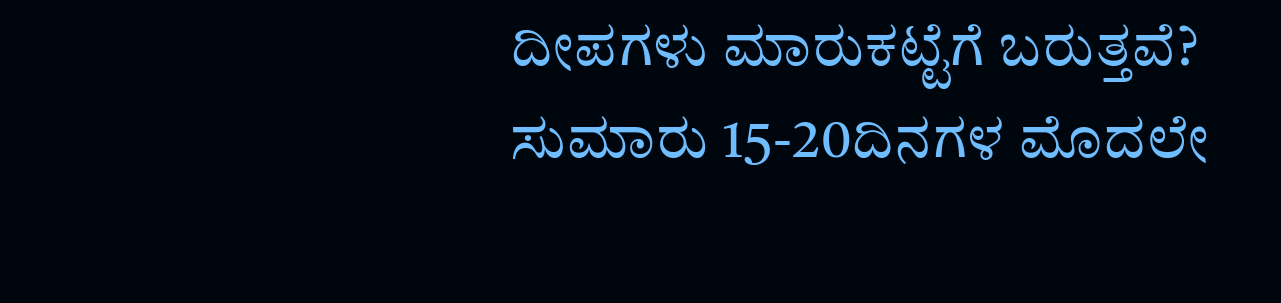ದೀಪಗಳು ಮಾರುಕಟ್ಟೆಗೆ ಬರುತ್ತವೆ?
ಸುಮಾರು 15-20ದಿನಗಳ ಮೊದಲೇ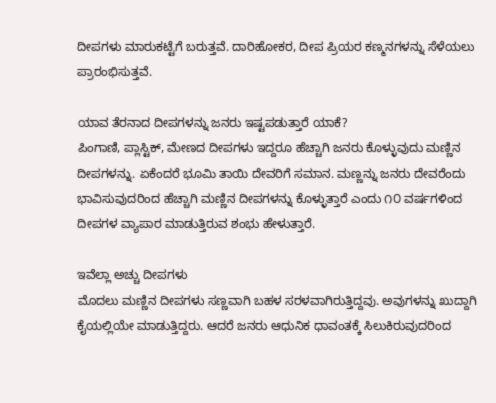ದೀಪಗಳು ಮಾರುಕಟ್ಟೆಗೆ ಬರುತ್ತವೆ. ದಾರಿಹೋಕರ, ದೀಪ ಪ್ರಿಯರ ಕಣ್ಮನಗಳನ್ನು ಸೆಳೆಯಲು ಪ್ರಾರಂಭಿಸುತ್ತವೆ.

ಯಾವ ತೆರನಾದ ದೀಪಗಳನ್ನು ಜನರು ಇಷ್ಟಪಡುತ್ತಾರೆ ಯಾಕೆ?
ಪಿಂಗಾಣಿ, ಪ್ಲಾಸ್ಟಿಕ್, ಮೇಣದ ದೀಪಗಳು ಇದ್ದರೂ ಹೆಚ್ಚಾಗಿ ಜನರು ಕೊಳ್ಳುವುದು ಮಣ್ಣಿನ ದೀಪಗಳನ್ನು. ಏಕೆಂದರೆ ಭೂಮಿ ತಾಯಿ ದೇವರಿಗೆ ಸಮಾನ. ಮಣ್ಣನ್ನು ಜನರು ದೇವರೆಂದು ಭಾವಿಸುವುದರಿಂದ ಹೆಚ್ಚಾಗಿ ಮಣ್ಣಿನ ದೀಪಗಳನ್ನು ಕೊಳ್ಳುತ್ತಾರೆ ಎಂದು ೧೦ ವರ್ಷಗಳಿಂದ ದೀಪಗಳ ವ್ಯಾಪಾರ ಮಾಡುತ್ತಿರುವ ಶಂಭು ಹೇಳುತ್ತಾರೆ.

ಇವೆಲ್ಲಾ ಅಚ್ಚು ದೀಪಗಳು
ಮೊದಲು ಮಣ್ಣಿನ ದೀಪಗಳು ಸಣ್ಣವಾಗಿ ಬಹಳ ಸರಳವಾಗಿರುತ್ತಿದ್ದವು. ಅವುಗಳನ್ನು ಖುದ್ದಾಗಿ ಕೈಯಲ್ಲಿಯೇ ಮಾಡುತ್ತಿದ್ದರು. ಆದರೆ ಜನರು ಆಧುನಿಕ ಧಾವಂತಕ್ಕೆ ಸಿಲುಕಿರುವುದರಿಂದ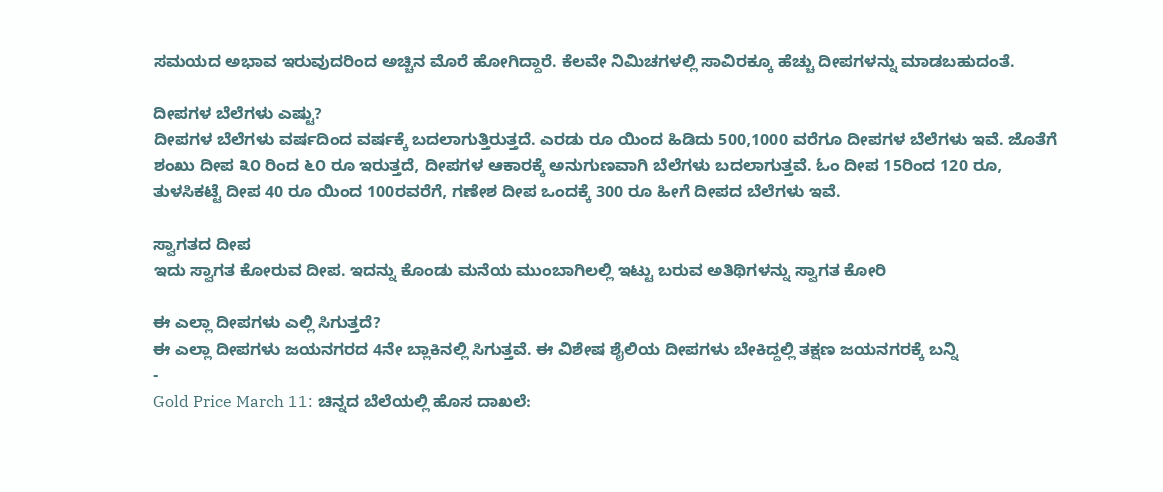ಸಮಯದ ಅಭಾವ ಇರುವುದರಿಂದ ಅಚ್ಚಿನ ಮೊರೆ ಹೋಗಿದ್ದಾರೆ. ಕೆಲವೇ ನಿಮಿಚಗಳಲ್ಲಿ ಸಾವಿರಕ್ಕೂ ಹೆಚ್ಚು ದೀಪಗಳನ್ನು ಮಾಡಬಹುದಂತೆ.

ದೀಪಗಳ ಬೆಲೆಗಳು ಎಷ್ಟು?
ದೀಪಗಳ ಬೆಲೆಗಳು ವರ್ಷದಿಂದ ವರ್ಷಕ್ಕೆ ಬದಲಾಗುತ್ತಿರುತ್ತದೆ. ಎರಡು ರೂ ಯಿಂದ ಹಿಡಿದು 500,1000 ವರೆಗೂ ದೀಪಗಳ ಬೆಲೆಗಳು ಇವೆ. ಜೊತೆಗೆ ಶಂಖು ದೀಪ ೩೦ ರಿಂದ ೬೦ ರೂ ಇರುತ್ತದೆ, ದೀಪಗಳ ಆಕಾರಕ್ಕೆ ಅನುಗುಣವಾಗಿ ಬೆಲೆಗಳು ಬದಲಾಗುತ್ತವೆ. ಓಂ ದೀಪ 15ರಿಂದ 120 ರೂ, ತುಳಸಿಕಟ್ಟೆ ದೀಪ 40 ರೂ ಯಿಂದ 100ರವರೆಗೆ, ಗಣೇಶ ದೀಪ ಒಂದಕ್ಕೆ 300 ರೂ ಹೀಗೆ ದೀಪದ ಬೆಲೆಗಳು ಇವೆ.

ಸ್ವಾಗತದ ದೀಪ
ಇದು ಸ್ವಾಗತ ಕೋರುವ ದೀಪ. ಇದನ್ನು ಕೊಂಡು ಮನೆಯ ಮುಂಬಾಗಿಲಲ್ಲಿ ಇಟ್ಟು ಬರುವ ಅತಿಥಿಗಳನ್ನು ಸ್ವಾಗತ ಕೋರಿ

ಈ ಎಲ್ಲಾ ದೀಪಗಳು ಎಲ್ಲಿ ಸಿಗುತ್ತದೆ?
ಈ ಎಲ್ಲಾ ದೀಪಗಳು ಜಯನಗರದ 4ನೇ ಬ್ಲಾಕಿನಲ್ಲಿ ಸಿಗುತ್ತವೆ. ಈ ವಿಶೇಷ ಶೈಲಿಯ ದೀಪಗಳು ಬೇಕಿದ್ದಲ್ಲಿ ತಕ್ಷಣ ಜಯನಗರಕ್ಕೆ ಬನ್ನಿ
-
Gold Price March 11: ಚಿನ್ನದ ಬೆಲೆಯಲ್ಲಿ ಹೊಸ ದಾಖಲೆ: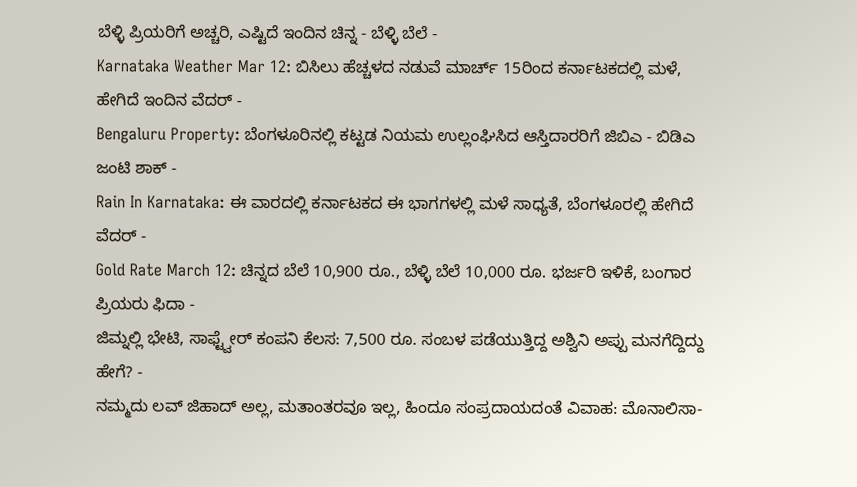ಬೆಳ್ಳಿ ಪ್ರಿಯರಿಗೆ ಅಚ್ಚರಿ, ಎಷ್ಟಿದೆ ಇಂದಿನ ಚಿನ್ನ - ಬೆಳ್ಳಿ ಬೆಲೆ -
Karnataka Weather Mar 12: ಬಿಸಿಲು ಹೆಚ್ಚಳದ ನಡುವೆ ಮಾರ್ಚ್ 15ರಿಂದ ಕರ್ನಾಟಕದಲ್ಲಿ ಮಳೆ, ಹೇಗಿದೆ ಇಂದಿನ ವೆದರ್ -
Bengaluru Property: ಬೆಂಗಳೂರಿನಲ್ಲಿ ಕಟ್ಟಡ ನಿಯಮ ಉಲ್ಲಂಘಿಸಿದ ಆಸ್ತಿದಾರರಿಗೆ ಜಿಬಿಎ - ಬಿಡಿಎ ಜಂಟಿ ಶಾಕ್ -
Rain In Karnataka: ಈ ವಾರದಲ್ಲಿ ಕರ್ನಾಟಕದ ಈ ಭಾಗಗಳಲ್ಲಿ ಮಳೆ ಸಾಧ್ಯತೆ, ಬೆಂಗಳೂರಲ್ಲಿ ಹೇಗಿದೆ ವೆದರ್ -
Gold Rate March 12: ಚಿನ್ನದ ಬೆಲೆ 10,900 ರೂ., ಬೆಳ್ಳಿ ಬೆಲೆ 10,000 ರೂ. ಭರ್ಜರಿ ಇಳಿಕೆ, ಬಂಗಾರ ಪ್ರಿಯರು ಫಿದಾ -
ಜಿಮ್ನಲ್ಲಿ ಭೇಟಿ, ಸಾಫ್ಟ್ವೇರ್ ಕಂಪನಿ ಕೆಲಸ: 7,500 ರೂ. ಸಂಬಳ ಪಡೆಯುತ್ತಿದ್ದ ಅಶ್ವಿನಿ ಅಪ್ಪು ಮನಗೆದ್ದಿದ್ದು ಹೇಗೆ? -
ನಮ್ಮದು ಲವ್ ಜಿಹಾದ್ ಅಲ್ಲ, ಮತಾಂತರವೂ ಇಲ್ಲ, ಹಿಂದೂ ಸಂಪ್ರದಾಯದಂತೆ ವಿವಾಹ: ಮೊನಾಲಿಸಾ-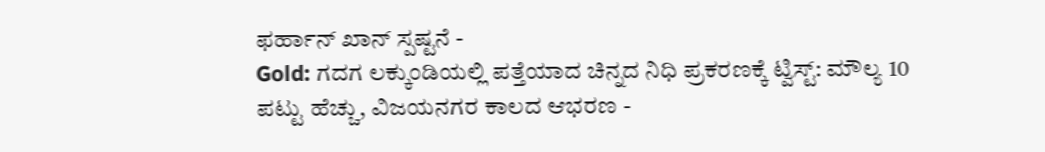ಫರ್ಹಾನ್ ಖಾನ್ ಸ್ಪಷ್ಟನೆ -
Gold: ಗದಗ ಲಕ್ಕುಂಡಿಯಲ್ಲಿ ಪತ್ತೆಯಾದ ಚಿನ್ನದ ನಿಧಿ ಪ್ರಕರಣಕ್ಕೆ ಟ್ವಿಸ್ಟ್: ಮೌಲ್ಯ 10 ಪಟ್ಟು ಹೆಚ್ಚು, ವಿಜಯನಗರ ಕಾಲದ ಆಭರಣ -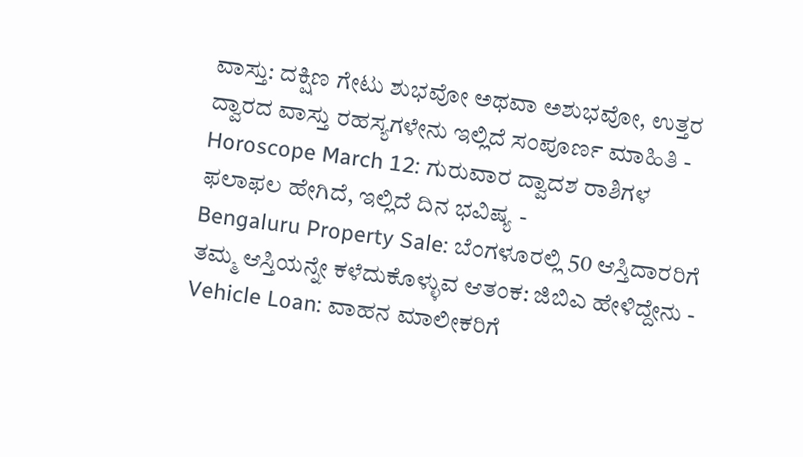ವಾಸ್ತು: ದಕ್ಷಿಣ ಗೇಟು ಶುಭವೋ ಅಥವಾ ಅಶುಭವೋ, ಉತ್ತರ ದ್ವಾರದ ವಾಸ್ತು ರಹಸ್ಯಗಳೇನು ಇಲ್ಲಿದೆ ಸಂಪೂರ್ಣ ಮಾಹಿತಿ -
Horoscope March 12: ಗುರುವಾರ ದ್ವಾದಶ ರಾಶಿಗಳ ಫಲಾಫಲ ಹೇಗಿದೆ, ಇಲ್ಲಿದೆ ದಿನ ಭವಿಷ್ಯ -
Bengaluru Property Sale: ಬೆಂಗಳೂರಲ್ಲಿ 50 ಆಸ್ತಿದಾರರಿಗೆ ತಮ್ಮ ಆಸ್ತಿಯನ್ನೇ ಕಳೆದುಕೊಳ್ಳುವ ಆತಂಕ: ಜಿಬಿಎ ಹೇಳಿದ್ದೇನು -
Vehicle Loan: ವಾಹನ ಮಾಲೀಕರಿಗೆ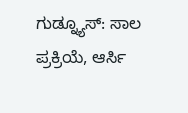ಗುಡ್ನ್ಯೂಸ್: ಸಾಲ ಪ್ರಕ್ರಿಯೆ, ಆರ್ಸಿ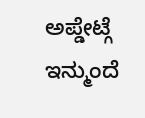ಅಪ್ಡೇಟ್ಗೆ ಇನ್ಮುಂದೆ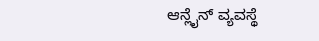ಆನ್ಲೈನ್ ವ್ಯವಸ್ಥೆ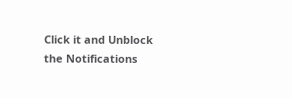Click it and Unblock the Notifications